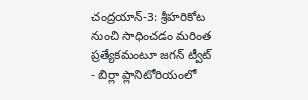చంద్రయాన్-3: శ్రీహరికోట నుంచి సాధించడం మరింత ప్రత్యేకమంటూ జగన్ ట్వీట్
- బిర్లా ప్లానిటోరియంలో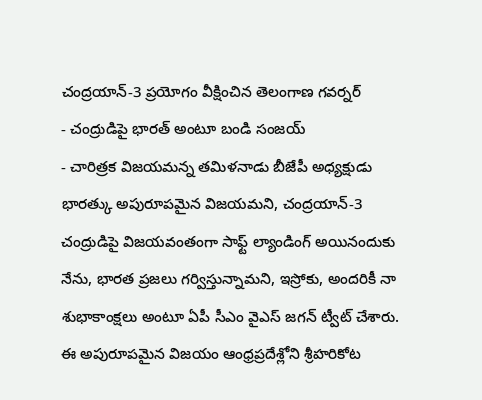చంద్రయాన్-3 ప్రయోగం వీక్షించిన తెలంగాణ గవర్నర్
- చంద్రుడిపై భారత్ అంటూ బండి సంజయ్
- చారిత్రక విజయమన్న తమిళనాడు బీజేపీ అధ్యక్షుడు
భారత్కు అపురూపమైన విజయమని, చంద్రయాన్-3 చంద్రుడిపై విజయవంతంగా సాఫ్ట్ ల్యాండింగ్ అయినందుకు నేను, భారత ప్రజలు గర్విస్తున్నామని, ఇస్రోకు, అందరికీ నా శుభాకాంక్షలు అంటూ ఏపీ సీఎం వైఎస్ జగన్ ట్వీట్ చేశారు. ఈ అపురూపమైన విజయం ఆంధ్రప్రదేశ్లోని శ్రీహరికోట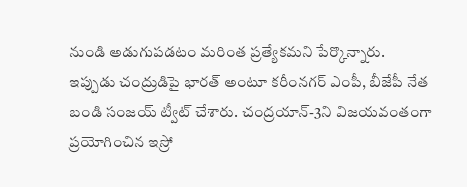నుండి అడుగుపడటం మరింత ప్రత్యేకమని పేర్కొన్నారు.
ఇప్పుడు చంద్రుడిపై భారత్ అంటూ కరీంనగర్ ఎంపీ, బీజేపీ నేత బండి సంజయ్ ట్వీట్ చేశారు. చంద్రయాన్-3ని విజయవంతంగా ప్రయోగించిన ఇస్రో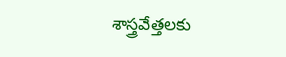శాస్త్రవేత్తలకు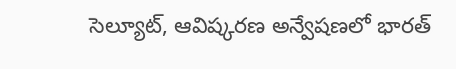సెల్యూట్, ఆవిష్కరణ అన్వేషణలో భారత్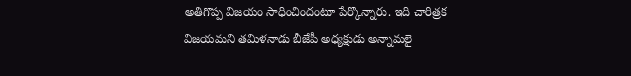అతిగొప్ప విజయం సాధించిందంటూ పేర్కొన్నారు. ఇది చారిత్రక విజయమని తమిళనాడు బీజేపీ అధ్యక్షుడు అన్నామలై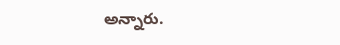అన్నారు.